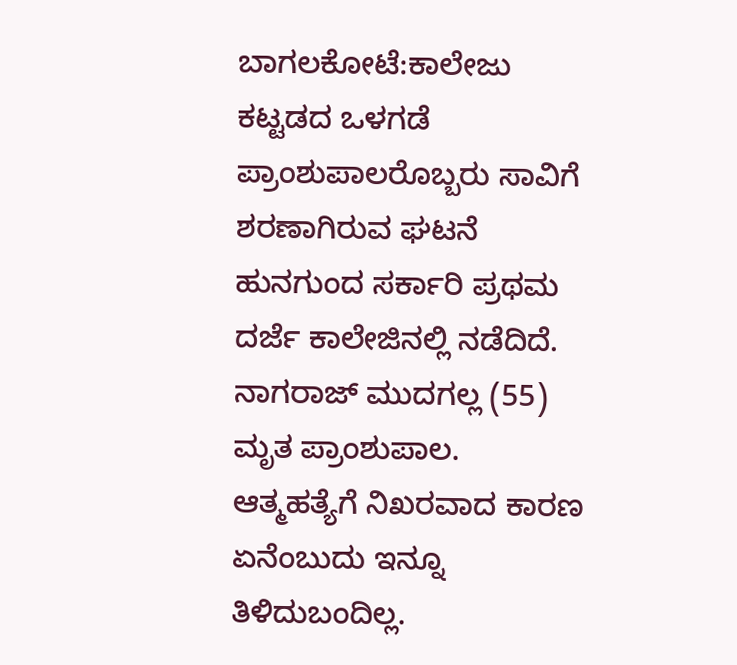ಬಾಗಲಕೋಟೆ:ಕಾಲೇಜು ಕಟ್ಟಡದ ಒಳಗಡೆ ಪ್ರಾಂಶುಪಾಲರೊಬ್ಬರು ಸಾವಿಗೆ ಶರಣಾಗಿರುವ ಘಟನೆ ಹುನಗುಂದ ಸರ್ಕಾರಿ ಪ್ರಥಮ ದರ್ಜೆ ಕಾಲೇಜಿನಲ್ಲಿ ನಡೆದಿದೆ.
ನಾಗರಾಜ್ ಮುದಗಲ್ಲ (55) ಮೃತ ಪ್ರಾಂಶುಪಾಲ. ಆತ್ಮಹತ್ಯೆಗೆ ನಿಖರವಾದ ಕಾರಣ ಏನೆಂಬುದು ಇನ್ನೂ ತಿಳಿದುಬಂದಿಲ್ಲ.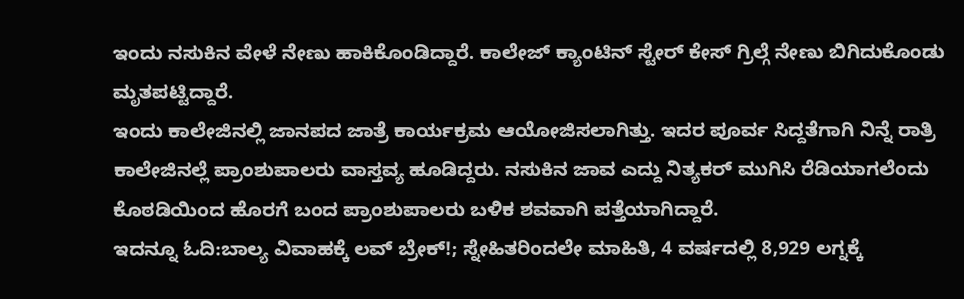ಇಂದು ನಸುಕಿನ ವೇಳೆ ನೇಣು ಹಾಕಿಕೊಂಡಿದ್ದಾರೆ. ಕಾಲೇಜ್ ಕ್ಯಾಂಟಿನ್ ಸ್ಟೇರ್ ಕೇಸ್ ಗ್ರಿಲ್ಗೆ ನೇಣು ಬಿಗಿದುಕೊಂಡು ಮೃತಪಟ್ಟಿದ್ದಾರೆ.
ಇಂದು ಕಾಲೇಜಿನಲ್ಲಿ ಜಾನಪದ ಜಾತ್ರೆ ಕಾರ್ಯಕ್ರಮ ಆಯೋಜಿಸಲಾಗಿತ್ತು. ಇದರ ಪೂರ್ವ ಸಿದ್ದತೆಗಾಗಿ ನಿನ್ನೆ ರಾತ್ರಿ ಕಾಲೇಜಿನಲ್ಲೆ ಪ್ರಾಂಶುಪಾಲರು ವಾಸ್ತವ್ಯ ಹೂಡಿದ್ದರು. ನಸುಕಿನ ಜಾವ ಎದ್ದು ನಿತ್ಯಕರ್ ಮುಗಿಸಿ ರೆಡಿಯಾಗಲೆಂದು ಕೊಠಡಿಯಿಂದ ಹೊರಗೆ ಬಂದ ಪ್ರಾಂಶುಪಾಲರು ಬಳಿಕ‌ ಶವವಾಗಿ ಪತ್ತೆಯಾಗಿದ್ದಾರೆ.
ಇದನ್ನೂ ಓದಿ:ಬಾಲ್ಯ ವಿವಾಹಕ್ಕೆ ಲವ್ ಬ್ರೇಕ್!; ಸ್ನೇಹಿತರಿಂದಲೇ ಮಾಹಿತಿ, 4 ವರ್ಷದಲ್ಲಿ 8,929 ಲಗ್ನಕ್ಕೆ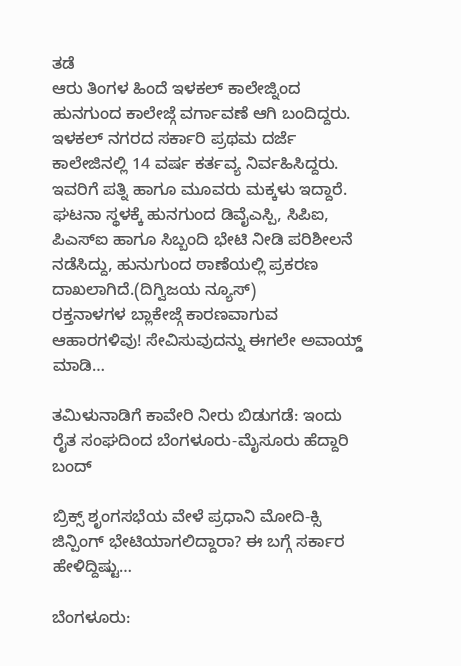ತಡೆ
ಆರು ತಿಂಗಳ ಹಿಂದೆ ಇಳಕಲ್ ಕಾಲೇಜ್ನಿಂದ ಹುನಗುಂದ ಕಾಲೇಜ್ಗೆ ವರ್ಗಾವಣೆ ಆಗಿ ಬಂದಿದ್ದರು. ಇಳಕಲ್ ನಗರದ ಸರ್ಕಾರಿ ಪ್ರಥಮ ದರ್ಜೆ ಕಾಲೇಜಿನಲ್ಲಿ 14 ವರ್ಷ ಕರ್ತವ್ಯ ನಿರ್ವಹಿಸಿದ್ದರು. ಇವರಿಗೆ ಪತ್ನಿ ಹಾಗೂ ಮೂವರು ಮಕ್ಕಳು ಇದ್ದಾರೆ.
ಘಟನಾ ಸ್ಥಳಕ್ಕೆ ಹುನಗುಂದ ಡಿವೈಎಸ್ಪಿ, ಸಿಪಿಐ, ಪಿಎಸ್ಐ ಹಾಗೂ ಸಿಬ್ಬಂದಿ ಭೇಟಿ ನೀಡಿ ಪರಿಶೀಲನೆ ನಡೆಸಿದ್ದು, ಹುನುಗುಂದ ಠಾಣೆಯಲ್ಲಿ ಪ್ರಕರಣ ದಾಖಲಾಗಿದೆ.(ದಿಗ್ವಿಜಯ ನ್ಯೂಸ್)
ರಕ್ತನಾಳಗಳ ಬ್ಲಾಕೇಜ್ಗೆ ಕಾರಣವಾಗುವ ಆಹಾರಗಳಿವು! ಸೇವಿಸುವುದನ್ನು ಈಗಲೇ ಅವಾಯ್ಡ್ ಮಾಡಿ…

ತಮಿಳುನಾಡಿಗೆ ಕಾವೇರಿ ನೀರು ಬಿಡುಗಡೆ: ಇಂದು ರೈತ ಸಂಘದಿಂದ ಬೆಂಗಳೂರು-ಮೈಸೂರು ಹೆದ್ದಾರಿ ಬಂದ್

ಬ್ರಿಕ್ಸ್ ಶೃಂಗಸಭೆಯ ವೇಳೆ ಪ್ರಧಾನಿ ಮೋದಿ-ಕ್ಸಿ ಜಿನ್ಪಿಂಗ್ ಭೇಟಿಯಾಗಲಿದ್ದಾರಾ? ಈ ಬಗ್ಗೆ ಸರ್ಕಾರ ಹೇಳಿದ್ದಿಷ್ಟು…

ಬೆಂಗಳೂರು: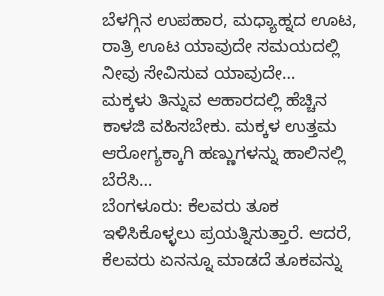ಬೆಳಗ್ಗಿನ ಉಪಹಾರ, ಮಧ್ಯಾಹ್ನದ ಊಟ, ರಾತ್ರಿ ಊಟ ಯಾವುದೇ ಸಮಯದಲ್ಲಿ ನೀವು ಸೇವಿಸುವ ಯಾವುದೇ…
ಮಕ್ಕಳು ತಿನ್ನುವ ಆಹಾರದಲ್ಲಿ ಹೆಚ್ಚಿನ ಕಾಳಜಿ ವಹಿಸಬೇಕು. ಮಕ್ಕಳ ಉತ್ತಮ ಆರೋಗ್ಯಕ್ಕಾಗಿ ಹಣ್ಣುಗಳನ್ನು ಹಾಲಿನಲ್ಲಿ ಬೆರೆಸಿ…
ಬೆಂಗಳೂರು: ಕೆಲವರು ತೂಕ ಇಳಿಸಿಕೊಳ್ಳಲು ಪ್ರಯತ್ನಿಸುತ್ತಾರೆ. ಆದರೆ, ಕೆಲವರು ಏನನ್ನೂ ಮಾಡದೆ ತೂಕವನ್ನು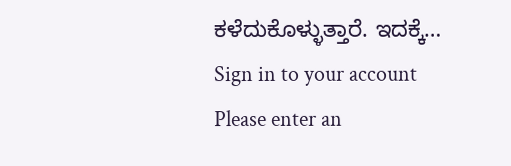ಕಳೆದುಕೊಳ್ಳುತ್ತಾರೆ. ಇದಕ್ಕೆ…
Sign in to your account
Please enter an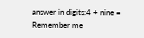answer in digits:4 + nine =
Remember me